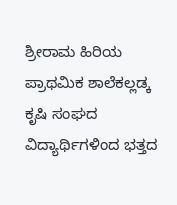ಶ್ರೀರಾಮ ಹಿರಿಯ ಪ್ರಾಥಮಿಕ ಶಾಲೆಕಲ್ಲಡ್ಕ ಕೃಷಿ ಸಂಘದ ವಿದ್ಯಾರ್ಥಿಗಳಿಂದ ಭತ್ತದ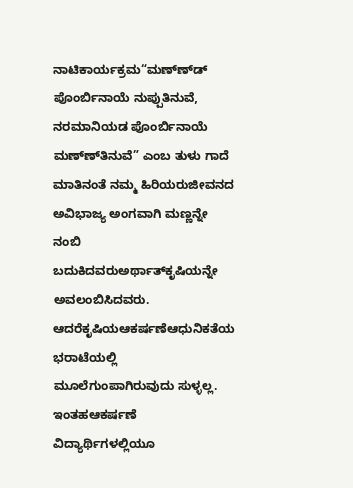ನಾಟಿಕಾರ್ಯಕ್ರಮ“ಮಣ್ಣ್‍ಡ್ ಪೊಂರ್ಬಿನಾಯೆ ನುಪ್ಪುತಿನುವೆ, ನರಮಾನಿಯಡ ಪೊಂರ್ಬಿನಾಯೆ ಮಣ್ಣ್‍ತಿನುವೆ” ಎಂಬ ತುಳು ಗಾದೆ ಮಾತಿನಂತೆ ನಮ್ಮ ಹಿರಿಯರುಜೀವನದ ಅವಿಭಾಜ್ಯ ಅಂಗವಾಗಿ ಮಣ್ಣನ್ನೇ ನಂಬಿ ಬದುಕಿದವರುಅರ್ಥಾತ್‍ಕೃಷಿಯನ್ನೇ ಅವಲಂಬಿಸಿದವರು. ಆದರೆಕೃಷಿಯಆಕರ್ಷಣೆಆಧುನಿಕತೆಯ ಭರಾಟೆಯಲ್ಲಿ ಮೂಲೆಗುಂಪಾಗಿರುವುದು ಸುಳ್ಳಲ್ಲ. ಇಂತಹಆಕರ್ಷಣೆ ವಿದ್ಯಾರ್ಥಿಗಳಲ್ಲಿಯೂ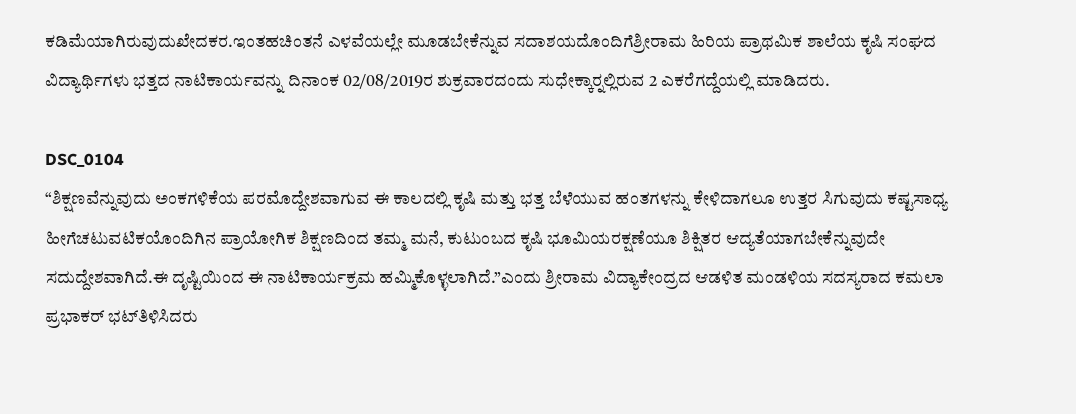ಕಡಿಮೆಯಾಗಿರುವುದುಖೇದಕರ.ಇಂತಹಚಿಂತನೆ ಎಳವೆಯಲ್ಲೇ ಮೂಡಬೇಕೆನ್ನುವ ಸದಾಶಯದೊಂದಿಗೆಶ್ರೀರಾಮ ಹಿರಿಯ ಪ್ರಾಥಮಿಕ ಶಾಲೆಯ ಕೃಷಿ ಸಂಘದ ವಿದ್ಯಾರ್ಥಿಗಳು ಭತ್ತದ ನಾಟಿಕಾರ್ಯವನ್ನು ದಿನಾಂಕ 02/08/2019ರ ಶುಕ್ರವಾರದಂದು ಸುಧೇಕ್ಕಾರ್‍ನಲ್ಲಿರುವ 2 ಎಕರೆಗದ್ದೆಯಲ್ಲಿ ಮಾಡಿದರು.

DSC_0104
“ಶಿಕ್ಷಣವೆನ್ನುವುದು ಅಂಕಗಳಿಕೆಯ ಪರಮೊದ್ದೇಶವಾಗುವ ಈ ಕಾಲದಲ್ಲಿ ಕೃಷಿ ಮತ್ತು ಭತ್ತ ಬೆಳೆಯುವ ಹಂತಗಳನ್ನು ಕೇಳಿದಾಗಲೂ ಉತ್ತರ ಸಿಗುವುದು ಕಷ್ಟಸಾಧ್ಯ ಹೀಗೆಚಟುವಟಿಕಯೊಂದಿಗಿನ ಪ್ರಾಯೋಗಿಕ ಶಿಕ್ಷಣದಿಂದ ತಮ್ಮ ಮನೆ, ಕುಟುಂಬದ ಕೃಷಿ ಭೂಮಿಯರಕ್ಷಣೆಯೂ ಶಿಕ್ಷಿತರ ಆದ್ಯತೆಯಾಗಬೇಕೆನ್ನುವುದೇ ಸದುದ್ದೇಶವಾಗಿದೆ.ಈ ದೃಷ್ಟಿಯಿಂದ ಈ ನಾಟಿಕಾರ್ಯಕ್ರಮ ಹಮ್ಮಿಕೊಳ್ಳಲಾಗಿದೆ.”ಎಂದು ಶ್ರೀರಾಮ ವಿದ್ಯಾಕೇಂದ್ರದ ಆಡಳಿತ ಮಂಡಳಿಯ ಸದಸ್ಯರಾದ ಕಮಲಾ ಪ್ರಭಾಕರ್ ಭಟ್‍ತಿಳಿಸಿದರು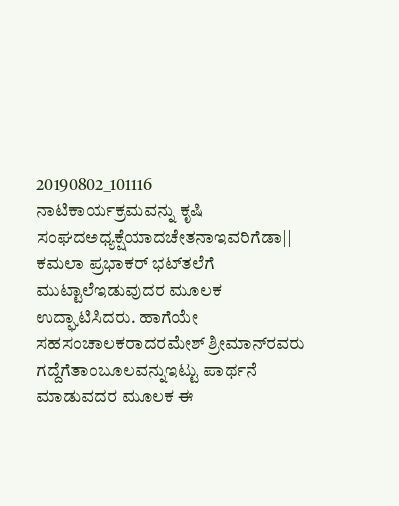20190802_101116
ನಾಟಿಕಾರ್ಯಕ್ರಮವನ್ನು ಕೃಷಿ ಸಂಘದಅಧ್ಯಕ್ಷೆಯಾದಚೇತನಾಇವರಿಗೆಡಾ|| ಕಮಲಾ ಪ್ರಭಾಕರ್ ಭಟ್‍ತಲೆಗೆ ಮುಟ್ಟಾಲೆಇಡುವುದರ ಮೂಲಕ ಉದ್ಘಾಟಿಸಿದರು. ಹಾಗೆಯೇ ಸಹಸಂಚಾಲಕರಾದರಮೇಶ್ ಶ್ರೀಮಾನ್‍ರವರು ಗದ್ದೆಗೆತಾಂಬೂಲವನ್ನುಇಟ್ಟು ಪಾರ್ಥನೆ ಮಾಡುವದರ ಮೂಲಕ ಈ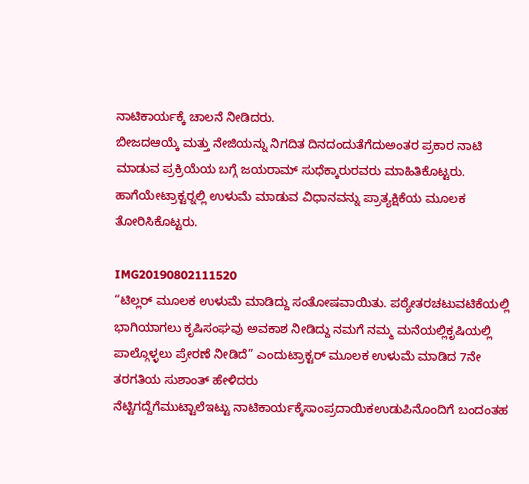ನಾಟಿಕಾರ್ಯಕ್ಕೆ ಚಾಲನೆ ನೀಡಿದರು.
ಬೀಜದಆಯ್ಕೆ ಮತ್ತು ನೇಜಿಯನ್ನು ನಿಗದಿತ ದಿನದಂದುತೆಗೆದುಅಂತರ ಪ್ರಕಾರ ನಾಟಿ ಮಾಡುವ ಪ್ರಕ್ರಿಯೆಯ ಬಗ್ಗೆ ಜಯರಾಮ್ ಸುಧೆಕ್ಕಾರುರವರು ಮಾಹಿತಿಕೊಟ್ಟರು. ಹಾಗೆಯೇಟ್ರಾಕ್ಟರ್‍ನಲ್ಲಿ ಉಳುಮೆ ಮಾಡುವ ವಿಧಾನವನ್ನು ಪ್ರಾತ್ಯಕ್ಷಿಕೆಯ ಮೂಲಕ ತೋರಿಸಿಕೊಟ್ಟರು.

IMG20190802111520
“ಟಿಲ್ಲರ್ ಮೂಲಕ ಉಳುಮೆ ಮಾಡಿದ್ದು ಸಂತೋಷವಾಯಿತು. ಪಠ್ಯೇತರಚಟುವಟಿಕೆಯಲ್ಲಿ ಭಾಗಿಯಾಗಲು ಕೃಷಿಸಂಘವು ಅವಕಾಶ ನೀಡಿದ್ದು ನಮಗೆ ನಮ್ಮ ಮನೆಯಲ್ಲಿಕೃಷಿಯಲ್ಲಿ ಪಾಲ್ಗೊಳ್ಳಲು ಪ್ರೇರಣೆ ನೀಡಿದೆ” ಎಂದುಟ್ರಾಕ್ಟರ್ ಮೂಲಕ ಉಳುಮೆ ಮಾಡಿದ 7ನೇ ತರಗತಿಯ ಸುಶಾಂತ್ ಹೇಳಿದರು
ನೆಟ್ಟಿಗದ್ದೆಗೆಮುಟ್ಟಾಲೆಇಟ್ಟು ನಾಟಿಕಾರ್ಯಕ್ಕೆಸಾಂಪ್ರದಾಯಿಕಉಡುಪಿನೊಂದಿಗೆ ಬಂದಂತಹ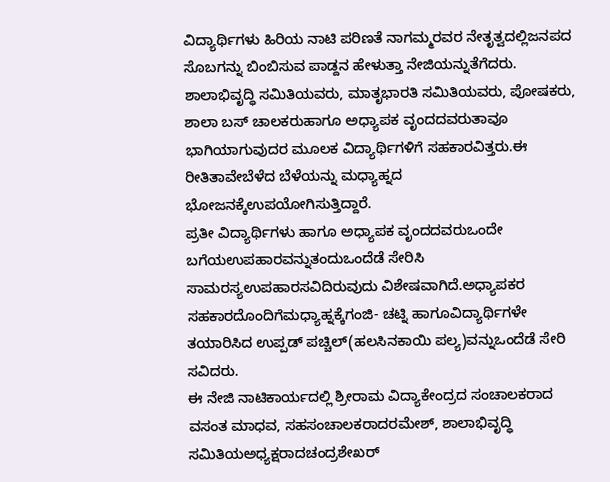ವಿದ್ಯಾರ್ಥಿಗಳು ಹಿರಿಯ ನಾಟಿ ಪರಿಣತೆ ನಾಗಮ್ಮರವರ ನೇತೃತ್ವದಲ್ಲಿಜನಪದ ಸೊಬಗನ್ನು ಬಿಂಬಿಸುವ ಪಾಡ್ದನ ಹೇಳುತ್ತಾ ನೇಜಿಯನ್ನುತೆಗೆದರು. ಶಾಲಾಭಿವೃದ್ಧಿ ಸಮಿತಿಯವರು, ಮಾತೃಭಾರತಿ ಸಮಿತಿಯವರು, ಪೋಷಕರು, ಶಾಲಾ ಬಸ್ ಚಾಲಕರುಹಾಗೂ ಅಧ್ಯಾಪಕ ವೃಂದದವರುತಾವೂ ಭಾಗಿಯಾಗುವುದರ ಮೂಲಕ ವಿದ್ಯಾರ್ಥಿಗಳಿಗೆ ಸಹಕಾರವಿತ್ತರು.ಈ ರೀತಿತಾವೇಬೆಳೆದ ಬೆಳೆಯನ್ನು ಮಧ್ಯಾಹ್ನದ ಭೋಜನಕ್ಕೆಉಪಯೋಗಿಸುತ್ತಿದ್ದಾರೆ.
ಪ್ರತೀ ವಿದ್ಯಾರ್ಥಿಗಳು ಹಾಗೂ ಅಧ್ಯಾಪಕ ವೃಂದದವರುಒಂದೇ ಬಗೆಯಉಪಹಾರವನ್ನುತಂದುಒಂದೆಡೆ ಸೇರಿಸಿ ಸಾಮರಸ್ಯಉಪಹಾರಸವಿದಿರುವುದು ವಿಶೇಷವಾಗಿದೆ.ಅಧ್ಯಾಪಕರ ಸಹಕಾರದೊಂದಿಗೆಮಧ್ಯಾಹ್ನಕ್ಕೆಗಂಜಿ- ಚಟ್ನಿ ಹಾಗೂವಿದ್ಯಾರ್ಥಿಗಳೇ ತಯಾರಿಸಿದ ಉಪ್ಪಡ್ ಪಚ್ಚಿಲ್(ಹಲಸಿನಕಾಯಿ ಪಲ್ಯ)ವನ್ನುಒಂದೆಡೆ ಸೇರಿ ಸವಿದರು.
ಈ ನೇಜಿ ನಾಟಿಕಾರ್ಯದಲ್ಲಿ ಶ್ರೀರಾಮ ವಿದ್ಯಾಕೇಂದ್ರದ ಸಂಚಾಲಕರಾದ ವಸಂತ ಮಾಧವ, ಸಹಸಂಚಾಲಕರಾದರಮೇಶ್, ಶಾಲಾಭಿವೃದ್ಧಿ ಸಮಿತಿಯಅಧ್ಯಕ್ಷರಾದಚಂದ್ರಶೇಖರ್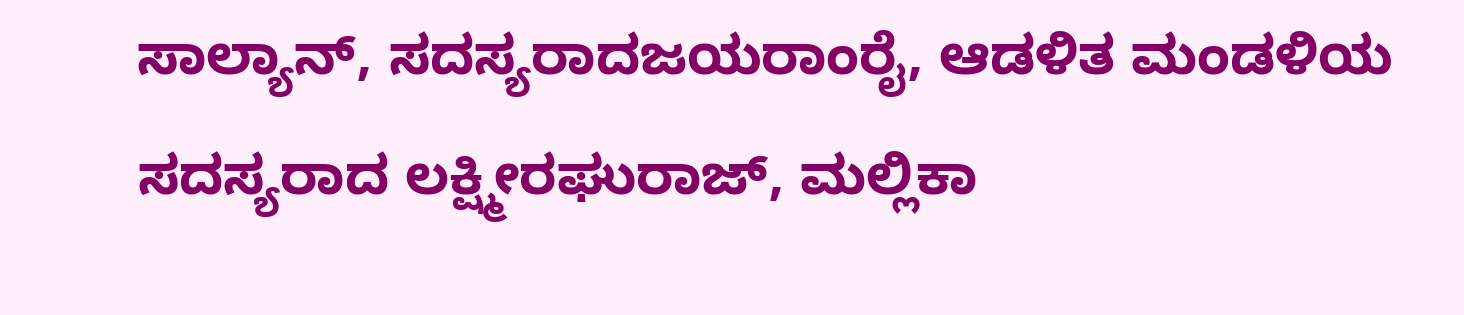ಸಾಲ್ಯಾನ್, ಸದಸ್ಯರಾದಜಯರಾಂರೈ, ಆಡಳಿತ ಮಂಡಳಿಯ ಸದಸ್ಯರಾದ ಲಕ್ಷ್ಮೀರಘುರಾಜ್, ಮಲ್ಲಿಕಾ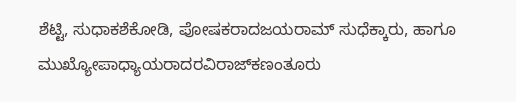ಶೆಟ್ಟಿ, ಸುಧಾಕಶೆಕೋಡಿ, ಪೋಷಕರಾದಜಯರಾಮ್ ಸುಧೆಕ್ಕಾರು, ಹಾಗೂ ಮುಖ್ಯೋಪಾಧ್ಯಾಯರಾದರವಿರಾಜ್‍ಕಣಂತೂರು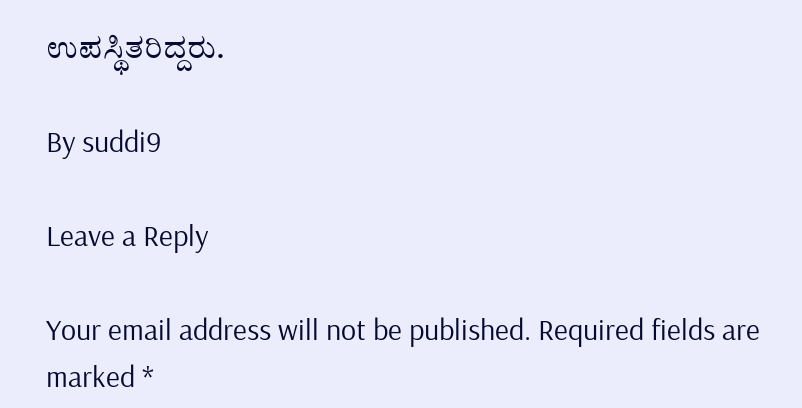ಉಪಸ್ಥಿತರಿದ್ದರು.

By suddi9

Leave a Reply

Your email address will not be published. Required fields are marked *